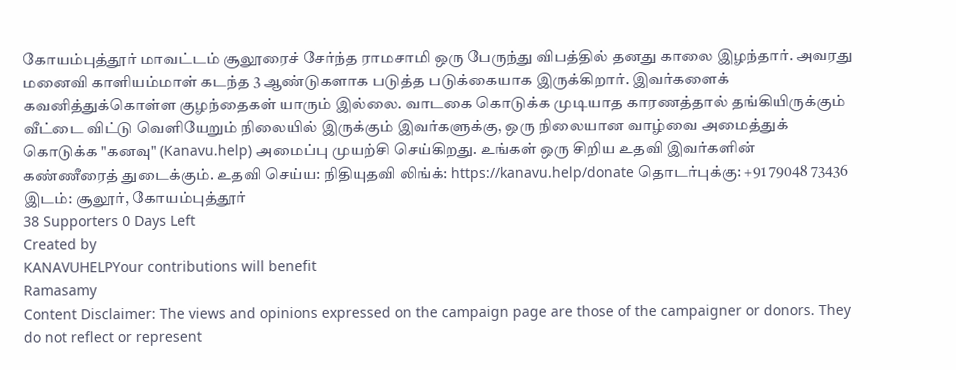கோயம்புத்தூர் மாவட்டம் சூலூரைச் சேர்ந்த ராமசாமி ஒரு பேருந்து விபத்தில் தனது காலை இழந்தார். அவரது மனைவி காளியம்மாள் கடந்த 3 ஆண்டுகளாக படுத்த படுக்கையாக இருக்கிறார். இவர்களைக் கவனித்துக்கொள்ள குழந்தைகள் யாரும் இல்லை. வாடகை கொடுக்க முடியாத காரணத்தால் தங்கியிருக்கும் வீட்டை விட்டு வெளியேறும் நிலையில் இருக்கும் இவர்களுக்கு, ஒரு நிலையான வாழ்வை அமைத்துக் கொடுக்க "கனவு" (Kanavu.help) அமைப்பு முயற்சி செய்கிறது. உங்கள் ஒரு சிறிய உதவி இவர்களின் கண்ணீரைத் துடைக்கும். உதவி செய்ய: நிதியுதவி லிங்க்: https://kanavu.help/donate தொடர்புக்கு: +91 79048 73436 இடம்: சூலூர், கோயம்புத்தூர்
38 Supporters 0 Days Left
Created by
KANAVUHELPYour contributions will benefit
Ramasamy
Content Disclaimer: The views and opinions expressed on the campaign page are those of the campaigner or donors. They do not reflect or represent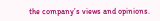the company’s views and opinions.